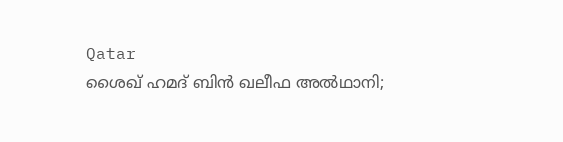Qatar
ശൈഖ് ഹമദ് ബിൻ ഖലീഫ അൽഥാനി;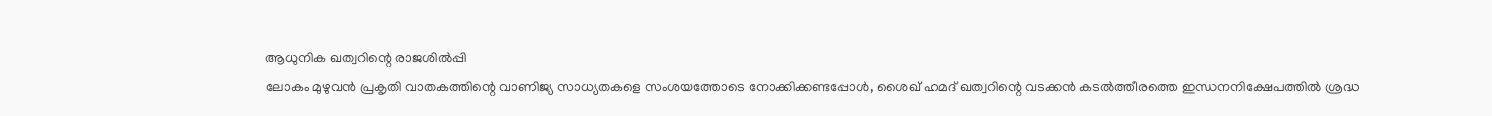ആധുനിക ഖത്വറിന്റെ രാജശിൽപ്പി
ലോകം മുഴുവൻ പ്രകൃതി വാതകത്തിന്റെ വാണിജ്യ സാധ്യതകളെ സംശയത്തോടെ നോക്കിക്കണ്ടപ്പോൾ, ശൈഖ് ഹമദ് ഖത്വറിന്റെ വടക്കൻ കടൽത്തീരത്തെ ഇന്ധനനിക്ഷേപത്തിൽ ശ്രദ്ധ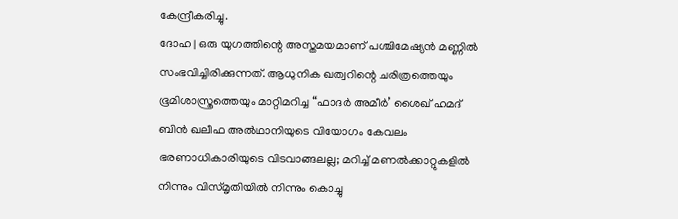കേന്ദ്രീകരിച്ചു.
ദോഹ | ഒരു യുഗത്തിന്റെ അസ്തമയമാണ് പശ്ചിമേഷ്യൻ മണ്ണിൽ സംഭവിച്ചിരിക്കുന്നത്. ആധുനിക ഖത്വറിന്റെ ചരിത്രത്തെയും ഭൂമിശാസ്ത്രത്തെയും മാറ്റിമറിച്ച “ഫാദർ അമീർ’ ശൈഖ് ഹമദ് ബിൻ ഖലീഫ അൽഥാനിയുടെ വിയോഗം കേവലം ഭരണാധികാരിയുടെ വിടവാങ്ങലല്ല; മറിച്ച് മണൽക്കാറ്റുകളിൽ നിന്നും വിസ്മൃതിയിൽ നിന്നും കൊച്ചു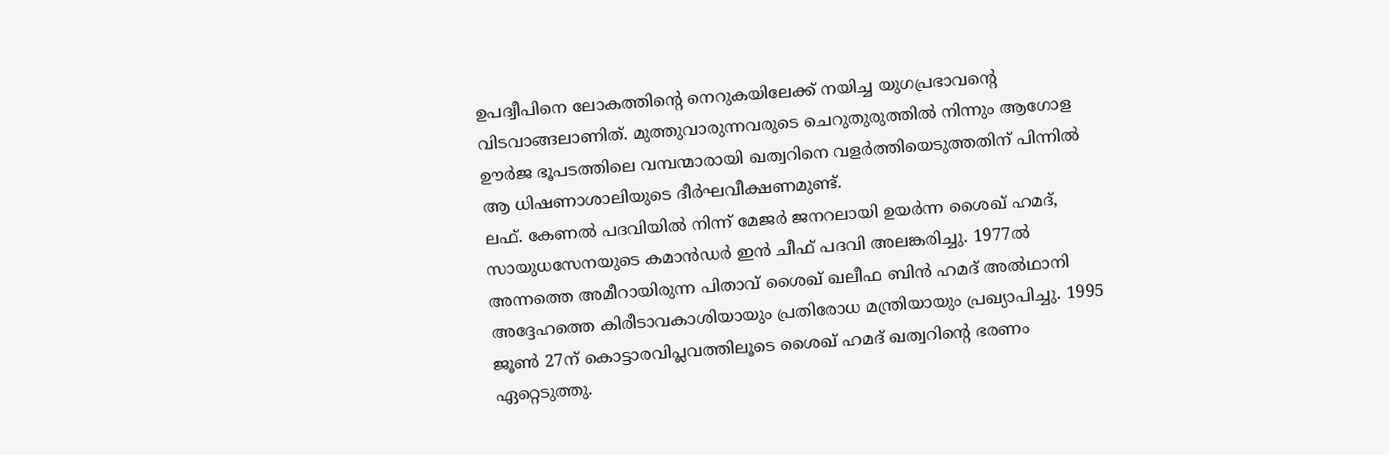ഉപദ്വീപിനെ ലോകത്തിന്റെ നെറുകയിലേക്ക് നയിച്ച യുഗപ്രഭാവന്റെ വിടവാങ്ങലാണിത്. മുത്തുവാരുന്നവരുടെ ചെറുതുരുത്തിൽ നിന്നും ആഗോള ഊർജ ഭൂപടത്തിലെ വമ്പന്മാരായി ഖത്വറിനെ വളർത്തിയെടുത്തതിന് പിന്നിൽ ആ ധിഷണാശാലിയുടെ ദീർഘവീക്ഷണമുണ്ട്.
ലഫ്. കേണൽ പദവിയിൽ നിന്ന് മേജർ ജനറലായി ഉയർന്ന ശൈഖ് ഹമദ്, സായുധസേനയുടെ കമാൻഡർ ഇൻ ചീഫ് പദവി അലങ്കരിച്ചു. 1977ൽ അന്നത്തെ അമീറായിരുന്ന പിതാവ് ശൈഖ് ഖലീഫ ബിൻ ഹമദ് അൽഥാനി അദ്ദേഹത്തെ കിരീടാവകാശിയായും പ്രതിരോധ മന്ത്രിയായും പ്രഖ്യാപിച്ചു. 1995 ജൂൺ 27ന് കൊട്ടാരവിപ്ലവത്തിലൂടെ ശൈഖ് ഹമദ് ഖത്വറിന്റെ ഭരണം ഏറ്റെടുത്തു.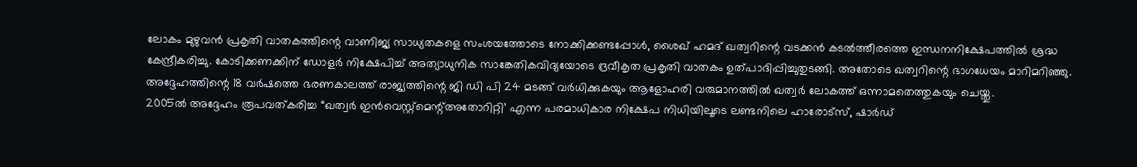ലോകം മുഴുവൻ പ്രകൃതി വാതകത്തിന്റെ വാണിജ്യ സാധ്യതകളെ സംശയത്തോടെ നോക്കിക്കണ്ടപ്പോൾ, ശൈഖ് ഹമദ് ഖത്വറിന്റെ വടക്കൻ കടൽത്തീരത്തെ ഇന്ധനനിക്ഷേപത്തിൽ ശ്രദ്ധ കേന്ദ്രീകരിച്ചു. കോടിക്കണക്കിന് ഡോളർ നിക്ഷേപിച്ച് അത്യാധുനിക സാങ്കേതികവിദ്യയോടെ ദ്രവീകൃത പ്രകൃതി വാതകം ഉത്പാദിപ്പിച്ചുതുടങ്ങി. അതോടെ ഖത്വറിന്റെ ഭാഗധേയം മാറിമറിഞ്ഞു. അദ്ദേഹത്തിന്റെ 18 വർഷത്തെ ഭരണകാലത്ത് രാജ്യത്തിന്റെ ജി ഡി പി 24 മടങ്ങ് വർധിക്കുകയും ആളോഹരി വരുമാനത്തിൽ ഖത്വർ ലോകത്ത് ഒന്നാമതെത്തുകയും ചെയ്തു.
2005ൽ അദ്ദേഹം രൂപവത്കരിച്ച “ഖത്വർ ഇൻവെസ്റ്റ്മെന്റ്അതോറിറ്റി’ എന്ന പരമാധികാര നിക്ഷേപ നിധിയിലൂടെ ലണ്ടനിലെ ഹാരോട്സ്, ഷാർഡ്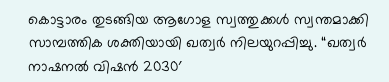കൊട്ടാരം തുടങ്ങിയ ആഗോള സ്വത്തുക്കൾ സ്വന്തമാക്കി സാമ്പത്തിക ശക്തിയായി ഖത്വർ നിലയുറപ്പിച്ചു. “ഖത്വർ നാഷനൽ വിഷൻ 2030′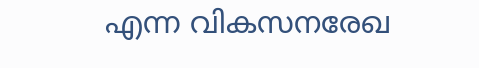എന്ന വികസനരേഖ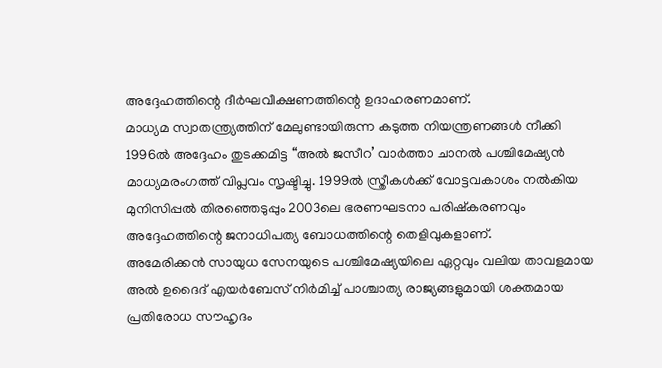അദ്ദേഹത്തിന്റെ ദീർഘവീക്ഷണത്തിന്റെ ഉദാഹരണമാണ്.
മാധ്യമ സ്വാതന്ത്ര്യത്തിന് മേലുണ്ടായിരുന്ന കടുത്ത നിയന്ത്രണങ്ങൾ നീക്കി 1996ൽ അദ്ദേഹം തുടക്കമിട്ട “അൽ ജസീറ’ വാർത്താ ചാനൽ പശ്ചിമേഷ്യൻ മാധ്യമരംഗത്ത് വിപ്ലവം സൃഷ്ടിച്ചു. 1999ൽ സ്ത്രീകൾക്ക് വോട്ടവകാശം നൽകിയ മുനിസിപ്പൽ തിരഞ്ഞെടുപ്പും 2003ലെ ഭരണഘടനാ പരിഷ്കരണവും അദ്ദേഹത്തിന്റെ ജനാധിപത്യ ബോധത്തിന്റെ തെളിവുകളാണ്.
അമേരിക്കൻ സായുധ സേനയുടെ പശ്ചിമേഷ്യയിലെ ഏറ്റവും വലിയ താവളമായ അൽ ഉദൈദ് എയർബേസ് നിർമിച്ച് പാശ്ചാത്യ രാജ്യങ്ങളുമായി ശക്തമായ പ്രതിരോധ സൗഹൃദം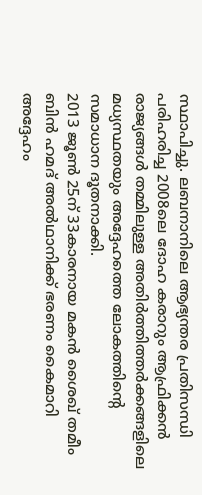സ്ഥാപിച്ചു. ലബനാനിലെ ആഭ്യന്തര പ്രതിസന്ധി പരിഹരിച്ച 2008ലെ ദോഹ കരാറും ആഫ്രിക്കൻ രാജ്യങ്ങൾ തമ്മിലുള്ള അതിർത്തിത്തർക്കങ്ങളിലെ മധ്യസ്ഥതയും അദ്ദേഹത്തെ ലോകത്തിന്റെ സമാധാന ദൂതനാക്കി.
2013 ജൂൺ 25ന് 33കാരനായ മകൻ ശൈഖ് തമീം ബിൻ ഹമദ് അൽഥാനിക്ക് ഭരണം കൈമാറി അദ്ദേഹം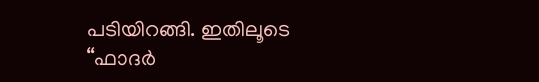പടിയിറങ്ങി. ഇതിലൂടെ “ഫാദർ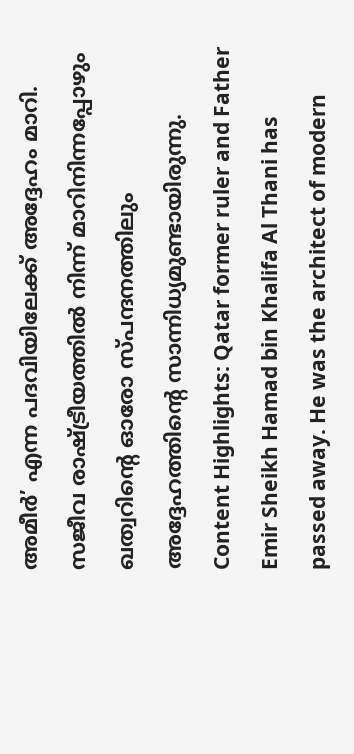അമീർ’ എന്ന പദവിയിലേക്ക് അദ്ദേഹം മാറി. സജീവ രാഷ്ട്രീയത്തിൽ നിന്ന് മാറിനിന്നപ്പോഴും ഖത്വറിന്റെ ഓരോ സ്പന്ദനത്തിലും അദ്ദേഹത്തിന്റെ സാന്നിധ്യമുണ്ടായിരുന്നു.
Content Highlights: Qatar former ruler and Father Emir Sheikh Hamad bin Khalifa Al Thani has passed away. He was the architect of modern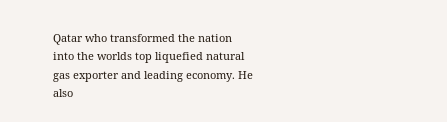Qatar who transformed the nation into the worlds top liquefied natural gas exporter and leading economy. He also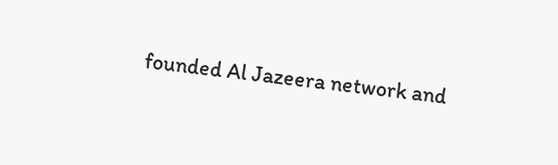founded Al Jazeera network and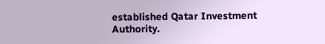established Qatar Investment Authority.